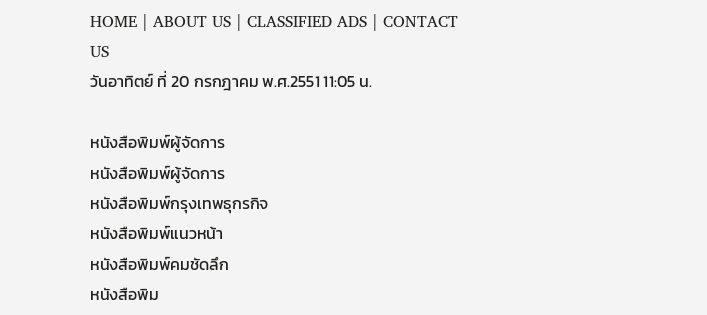HOME | ABOUT US | CLASSIFIED ADS | CONTACT US
วันอาทิตย์ ที่ 20 กรกฎาคม พ.ศ.2551 11:05 น.

หนังสือพิมพ์ผู้จัดการ
หนังสือพิมพ์ผู้จัดการ
หนังสือพิมพ์กรุงเทพธุกรกิจ
หนังสือพิมพ์แนวหน้า
หนังสือพิมพ์คมชัดลึก
หนังสือพิม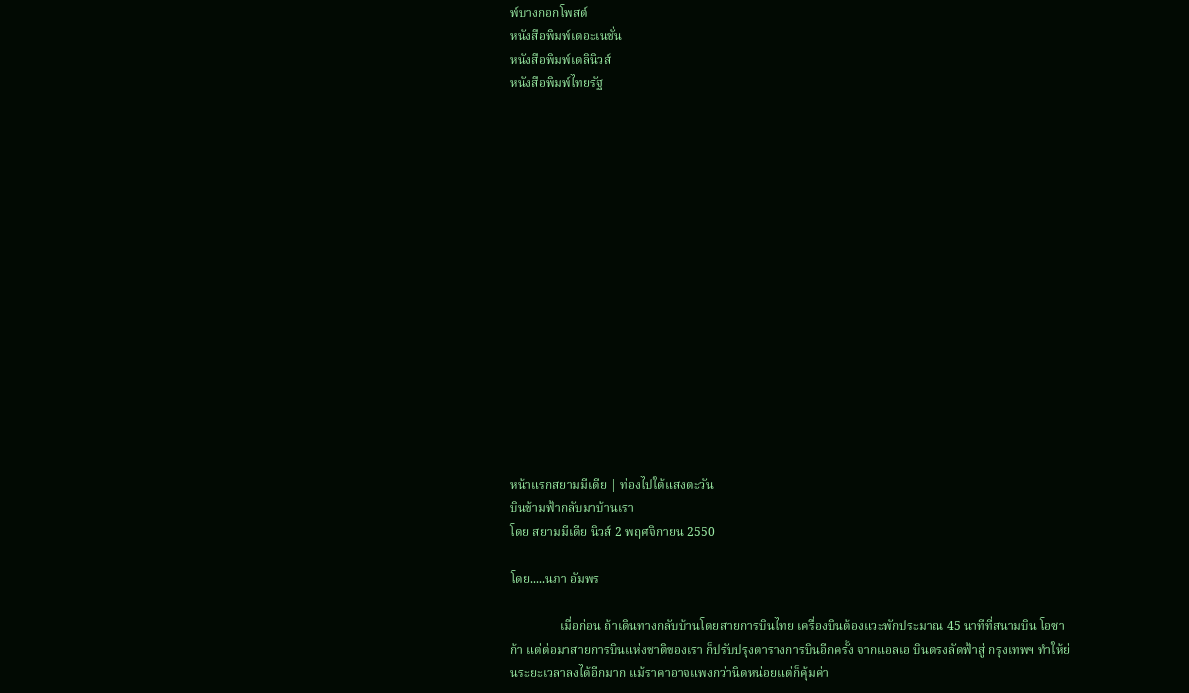พ์บางกอกโพสต์
หนังสือพิมพ์เดอะเนชั่น
หนังสือพิมพ์เดลินิวส์
หนังสือพิมพ์ไทยรัฐ
















หน้าแรกสยามมีเดีย | ท่องไปใต้แสงตะวัน
บินข้ามฟ้ากลับมาบ้านเรา
โดย สยามมีเดีย นิวส์ 2 พฤศจิกายน 2550

โดย.....นภา อัมพร

                เมื่อก่อน ถ้าเดินทางกลับบ้านโดยสายการบินไทย เครื่องบินต้องแวะพักประมาณ 45 นาทีที่สนามบิน โอซาก้า แต่ต่อมาสายการบินแห่งชาติของเรา ก็ปรับปรุงตารางการบินอีกครั้ง จากแอลเอ บินตรงลัดฟ้าสู่ กรุงเทพฯ ทำให้ย่นระยะเวลาลงได้อีกมาก แม้ราคาอาจแพงกว่านิดหน่อยแต่ก็คุ้มค่า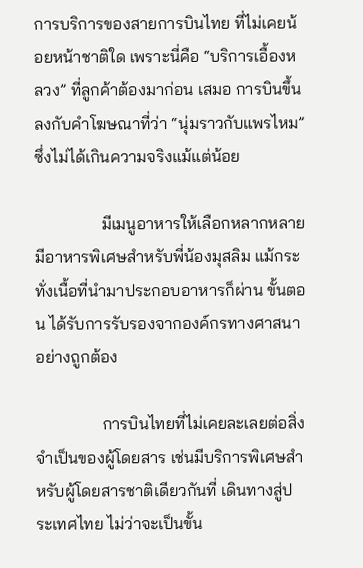การบริการของสายการบินไทย ที่ไม่เคยน้อยหน้าชาติใด เพราะนี่คือ “บริการเอื้องหลวง” ที่ลูกค้าต้องมาก่อน เสมอ การบินขึ้นลงกับคำโฆษณาที่ว่า “นุ่มราวกับแพรไหม” ซึ่งไม่ได้เกินความจริงแม้แต่น้อย

                มีเมนูอาหารให้เลือกหลากหลาย มีอาหารพิเศษสำหรับพี่น้องมุสลิม แม้กระทั่งเนื้อที่นำมาประกอบอาหารก็ผ่าน ขั้นตอน ได้รับการรับรองจากองค์กรทางศาสนาอย่างถูกต้อง

                การบินไทยที่ไม่เคยละเลยต่อสิ่งจำเป็นของผู้โดยสาร เช่นมีบริการพิเศษสำหรับผู้โดยสารชาติเดียวกันที่ เดินทางสู่ประเทศไทย ไม่ว่าจะเป็นขั้น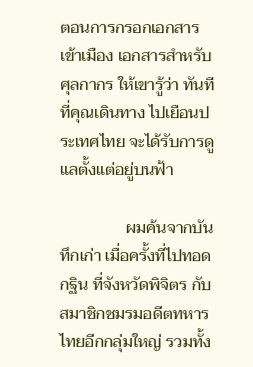ตอนการกรอกเอกสารเข้าเมือง เอกสารสำหรับศุลกากร ให้เขารู้ว่า ทันทีที่คุณเดินทาง ไปเยือนประเทศไทย จะได้รับการดูแลตั้งแต่อยู่บนฟ้า

                ผมค้นจากบันทึกเก่า เมื่อครั้งที่ไปทอดกฐิน ที่จังหวัดพิจิตร กับสมาชิกชมรมอดีตทหารไทยอีกกลุ่มใหญ่ รวมทั้ง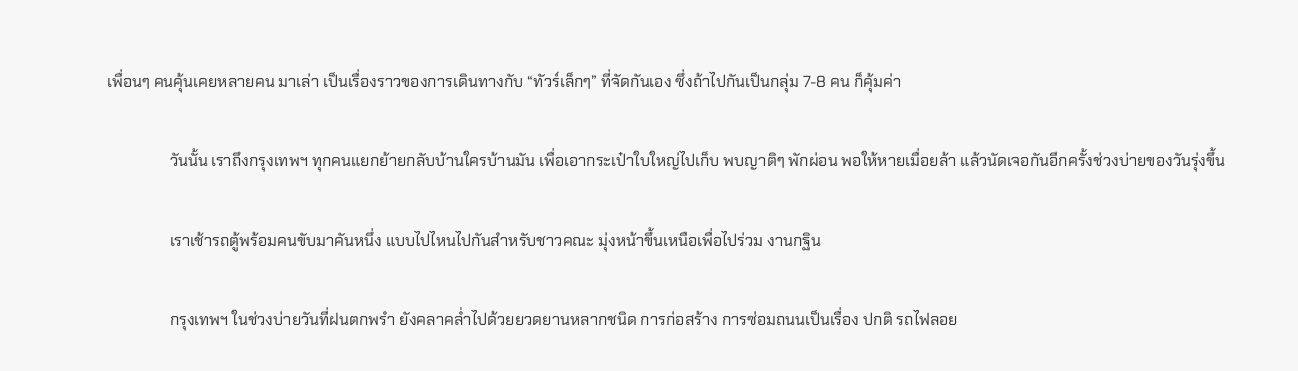เพื่อนๆ คนคุ้นเคยหลายคน มาเล่า เป็นเรื่องราวของการเดินทางกับ “ทัวร์เล็กๆ” ที่จัดกันเอง ซึ่งถ้าไปกันเป็นกลุ่ม 7-8 คน ก็คุ้มค่า

                วันนั้น เราถึงกรุงเทพฯ ทุกคนแยกย้ายกลับบ้านใครบ้านมัน เพื่อเอากระเป๋าใบใหญ่ไปเก็บ พบญาติๆ พักผ่อน พอให้หายเมื่อยล้า แล้วนัดเจอกันอีกครั้งช่วงบ่ายของวันรุ่งขึ้น

                เราเช้ารถตู้พร้อมคนขับมาคันหนึ่ง แบบไปไหนไปกันสำหรับชาวคณะ มุ่งหน้าขึ้นเหนือเพื่อไปร่วม งานกฐิน

                กรุงเทพฯ ในช่วงบ่ายวันที่ฝนตกพรำ ยังคลาคล่ำไปด้วยยวดยานหลากชนิด การก่อสร้าง การซ่อมถนนเป็นเรื่อง ปกติ รถไฟลอย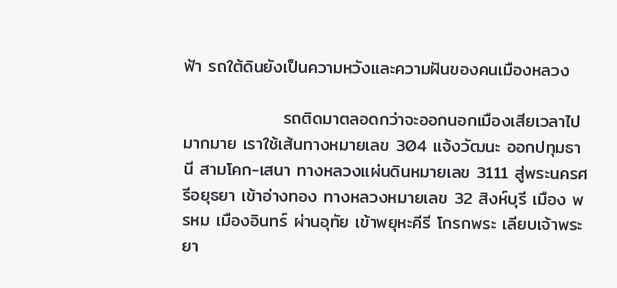ฟ้า รถใต้ดินยังเป็นความหวังและความฝันของคนเมืองหลวง

                รถติดมาตลอดกว่าจะออกนอกเมืองเสียเวลาไปมากมาย เราใช้เส้นทางหมายเลข 304 แจ้งวัฒนะ ออกปทุมธานี สามโคก-เสนา ทางหลวงแผ่นดินหมายเลข 3111 สู่พระนครศรีอยุธยา เข้าอ่างทอง ทางหลวงหมายเลข 32 สิงห์บุรี เมือง พรหม เมืองอินทร์ ผ่านอุทัย เข้าพยุหะคีรี โกรกพระ เลียบเจ้าพระยา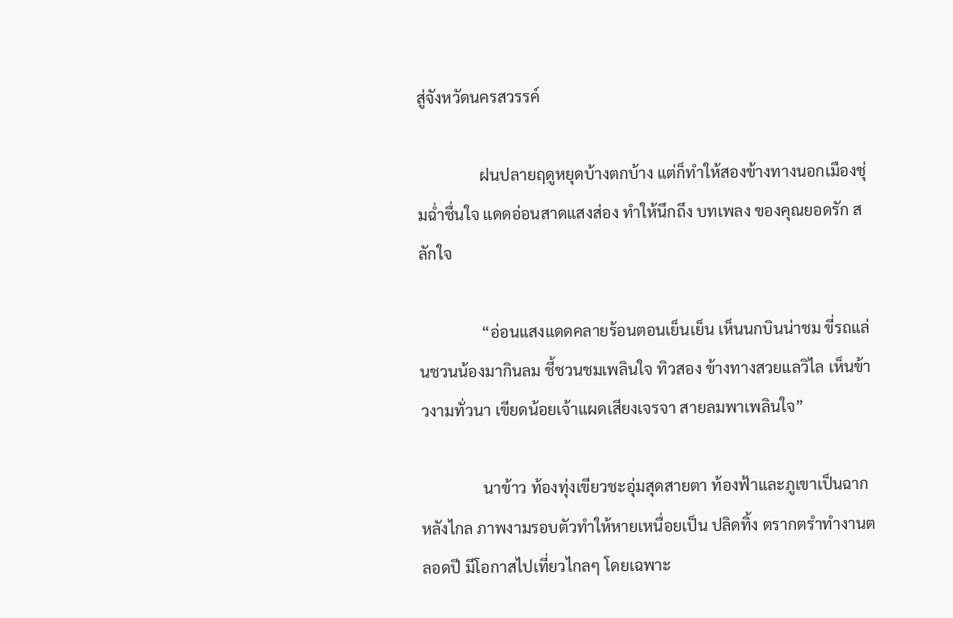สู่จังหวัดนครสวรรค์

                ฝนปลายฤดูหยุดบ้างตกบ้าง แต่ก็ทำให้สองข้างทางนอกเมืองชุ่มฉ่ำชื่นใจ แดดอ่อนสาดแสงส่อง ทำให้นึกถึง บทเพลง ของคุณยอดรัก สลักใจ

                “อ่อนแสงแดดคลายร้อนตอนเย็นเย็น เห็นนกบินน่าชม ขี่รถแล่นชวนน้องมากินลม ชี้ชวนชมเพลินใจ ทิวสอง ข้างทางสวยแลวิไล เห็นข้าวงามทั่วนา เขียดน้อยเจ้าแผดเสียงเจรจา สายลมพาเพลินใจ”

                นาข้าว ท้องทุ่งเขียวชะอุ่มสุดสายตา ท้องฟ้าและภูเขาเป็นฉากหลังไกล ภาพงามรอบตัวทำให้หายเหนื่อยเป็น ปลิดทิ้ง ตรากตรำทำงานตลอดปี มีโอกาสไปเที่ยวไกลๆ โดยเฉพาะ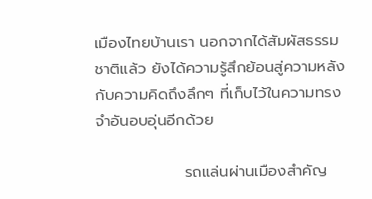เมืองไทยบ้านเรา นอกจากได้สัมผัสธรรมชาติแล้ว ยังได้ความรู้สึกย้อนสู่ความหลังกับความคิดถึงลึกๆ ที่เก็บไว้ในความทรงจำอันอบอุ่นอีกด้วย

                รถแล่นผ่านเมืองสำคัญ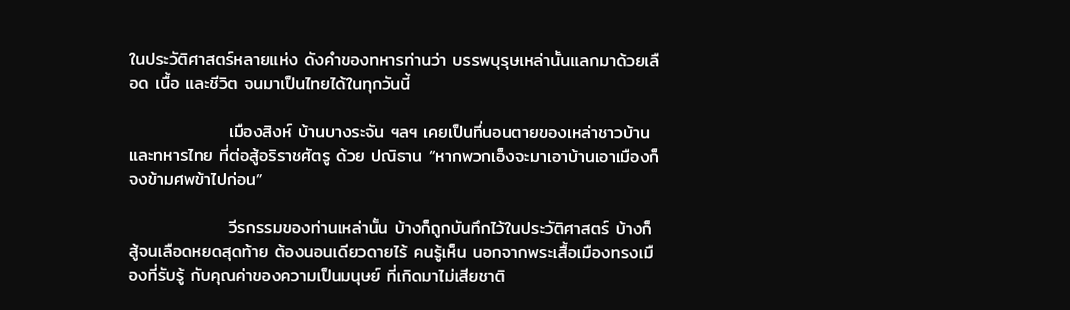ในประวัติศาสตร์หลายแห่ง ดังคำของทหารท่านว่า บรรพบุรุษเหล่านั้นแลกมาด้วยเลือด เนื้อ และชีวิต จนมาเป็นไทยได้ในทุกวันนี้

                เมืองสิงห์ บ้านบางระจัน ฯลฯ เคยเป็นที่นอนตายของเหล่าชาวบ้านและทหารไทย ที่ต่อสู้อริราชศัตรู ด้วย ปณิธาน “หากพวกเอ็งจะมาเอาบ้านเอาเมืองก็จงข้ามศพข้าไปก่อน”

                วีรกรรมของท่านเหล่านั้น บ้างก็ถูกบันทึกไว้ในประวัติศาสตร์ บ้างก็สู้จนเลือดหยดสุดท้าย ต้องนอนเดียวดายไร้ คนรู้เห็น นอกจากพระเสื้อเมืองทรงเมืองที่รับรู้ กับคุณค่าของความเป็นมนุษย์ ที่เกิดมาไม่เสียชาติ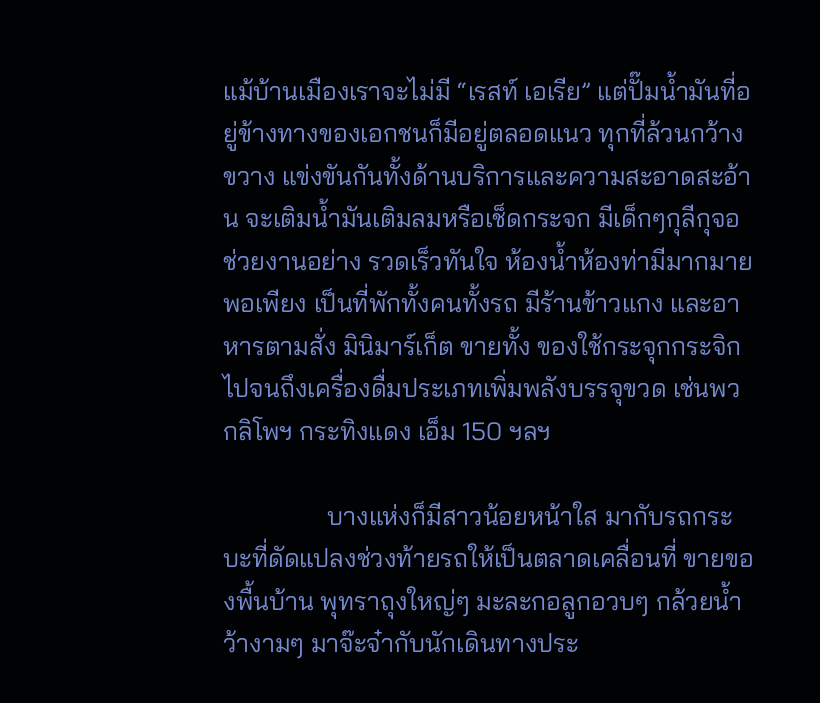แม้บ้านเมืองเราจะไม่มี “เรสท์ เอเรีย” แต่ปั๊มน้ำมันที่อยู่ข้างทางของเอกชนก็มีอยู่ตลอดแนว ทุกที่ล้วนกว้าง ขวาง แข่งขันกันทั้งด้านบริการและความสะอาดสะอ้าน จะเติมน้ำมันเติมลมหรือเช็ดกระจก มีเด็กๆกุลีกุจอ ช่วยงานอย่าง รวดเร็วทันใจ ห้องน้ำห้องท่ามีมากมายพอเพียง เป็นที่พักทั้งคนทั้งรถ มีร้านข้าวแกง และอาหารตามสั่ง มินิมาร์เก็ต ขายทั้ง ของใช้กระจุกกระจิก ไปจนถึงเครื่องดื่มประเภทเพิ่มพลังบรรจุขวด เช่นพวกลิโพฯ กระทิงแดง เอ็ม 150 ฯลฯ

                บางแห่งก็มีสาวน้อยหน้าใส มากับรถกระบะที่ดัดแปลงช่วงท้ายรถให้เป็นตลาดเคลื่อนที่ ขายของพื้นบ้าน พุทราถุงใหญ่ๆ มะละกอลูกอวบๆ กล้วยน้ำว้างามๆ มาจ๊ะจ๋ากับนักเดินทางประ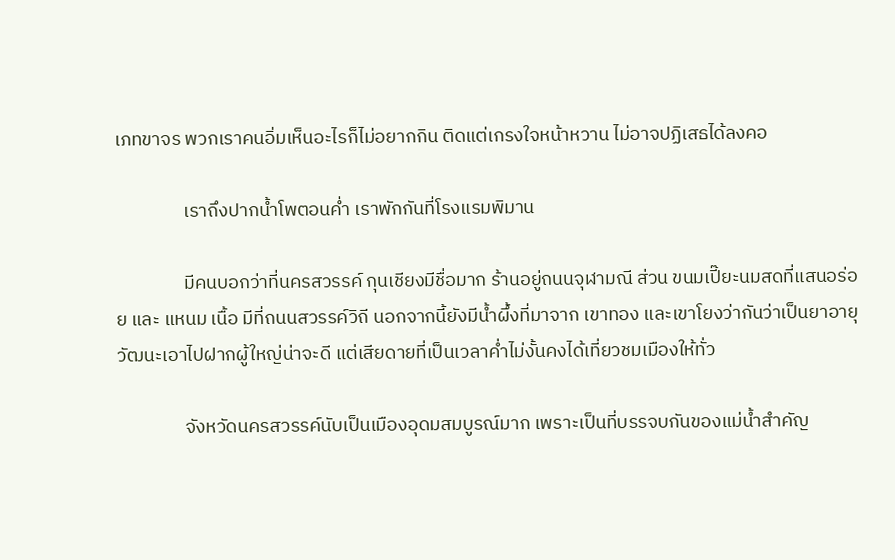เภทขาจร พวกเราคนอิ่มเห็นอะไรก็ไม่อยากกิน ติดแต่เกรงใจหน้าหวาน ไม่อาจปฏิเสธได้ลงคอ

                เราถึงปากน้ำโพตอนค่ำ เราพักกันที่โรงแรมพิมาน

                มีคนบอกว่าที่นครสวรรค์ กุนเชียงมีชื่อมาก ร้านอยู่ถนนจุฬามณี ส่วน ขนมเปี๊ยะนมสดที่แสนอร่อย และ แหนม เนื้อ มีที่ถนนสวรรค์วิถี นอกจากนี้ยังมีน้ำผึ้งที่มาจาก เขาทอง และเขาโยงว่ากันว่าเป็นยาอายุวัฒนะเอาไปฝากผู้ใหญ่น่าจะดี แต่เสียดายที่เป็นเวลาค่ำไม่งั้นคงได้เที่ยวชมเมืองให้ทั่ว

                จังหวัดนครสวรรค์นับเป็นเมืองอุดมสมบูรณ์มาก เพราะเป็นที่บรรจบกันของแม่น้ำสำคัญ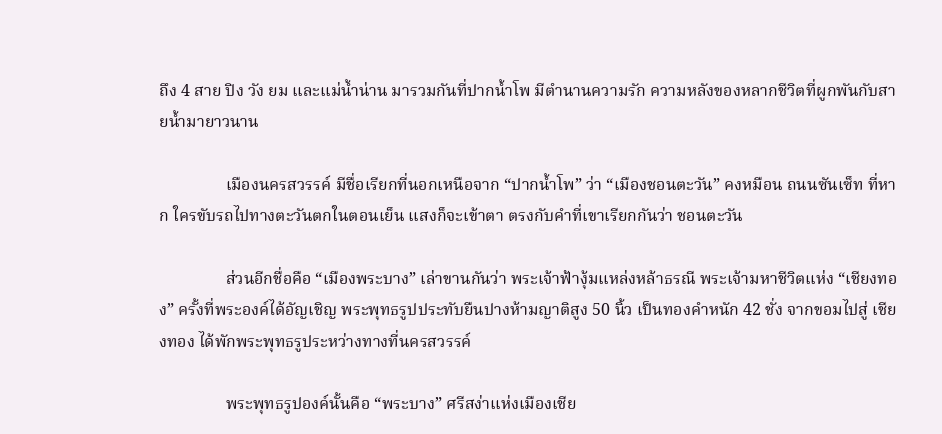ถึง 4 สาย ปิง วัง ยม และแม่น้ำน่าน มารวมกันที่ปากน้ำโพ มีตำนานความรัก ความหลังของหลากชีวิตที่ผูกพันกับสายน้ำมายาวนาน

                เมืองนครสวรรค์ มีชื่อเรียกที่นอกเหนือจาก “ปากน้ำโพ” ว่า “เมืองชอนตะวัน” คงหมือน ถนนซันเซ็ท ที่หาก ใครขับรถไปทางตะวันตกในตอนเย็น แสงก็จะเข้าตา ตรงกับคำที่เขาเรียกกันว่า ชอนตะวัน

                ส่วนอีกชื่อคือ “เมืองพระบาง” เล่าขานกันว่า พระเจ้าฟ้างุ้มแหล่งหล้าธรณี พระเจ้ามหาชีวิตแห่ง “เชียงทอง” ครั้งที่พระองค์ได้อัญเชิญ พระพุทธรูปประทับยืนปางห้ามญาติสูง 50 นิ้ว เป็นทองคำหนัก 42 ชั่ง จากขอมไปสู่ เชียงทอง ได้พักพระพุทธรูประหว่างทางที่นครสวรรค์

                พระพุทธรูปองค์นั้นคือ “พระบาง” ศรีสง่าแห่งเมืองเชีย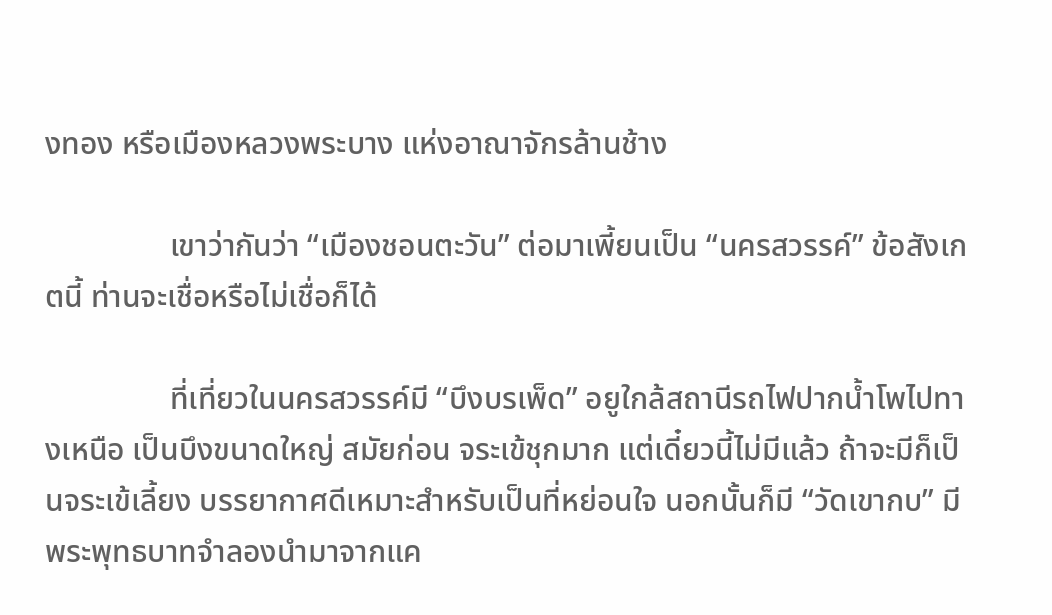งทอง หรือเมืองหลวงพระบาง แห่งอาณาจักรล้านช้าง

                เขาว่ากันว่า “เมืองชอนตะวัน” ต่อมาเพี้ยนเป็น “นครสวรรค์” ข้อสังเกตนี้ ท่านจะเชื่อหรือไม่เชื่อก็ได้

                ที่เที่ยวในนครสวรรค์มี “บึงบรเพ็ด” อยูใกล้สถานีรถไฟปากน้ำโพไปทางเหนือ เป็นบึงขนาดใหญ่ สมัยก่อน จระเข้ชุกมาก แต่เดี๋ยวนี้ไม่มีแล้ว ถ้าจะมีก็เป็นจระเข้เลี้ยง บรรยากาศดีเหมาะสำหรับเป็นที่หย่อนใจ นอกนั้นก็มี “วัดเขากบ” มีพระพุทธบาทจำลองนำมาจากแค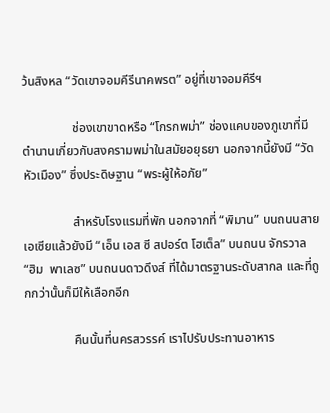ว้นสิงหล “วัดเขาจอมคีรีนาคพรต” อยู่ที่เขาจอมคีรีฯ

                ช่องเขาขาดหรือ “โกรกพม่า” ช่องแคบของภูเขาที่มีตำนานเกี่ยวกับสงครามพม่าในสมัยอยุธยา นอกจากนี้ยังมี “วัดหัวเมือง” ซึ่งประดิษฐาน “พระผู้ให้อภัย”

                สำหรับโรงแรมที่พัก นอกจากที่ “พิมาน” บนถนนสายเอเซียแล้วยังมี “เอ็น เอส ซี สปอร์ต โฮเต็ล” บนถนน จักรวาล “ฮิม  พาเลซ” บนถนนดาวดึงส์ ที่ได้มาตรฐานระดับสากล และที่ถูกกว่านั้นก็มีให้เลือกอีก

                คืนนั้นที่นครสวรรค์ เราไปรับประทานอาหาร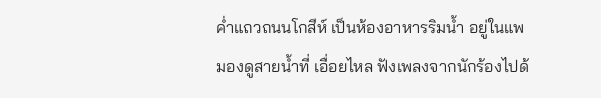ค่ำแถวถนนโกสีห์ เป็นห้องอาหารริมน้ำ อยู่ในแพ มองดูสายน้ำที่ เอื่อยไหล ฟังเพลงจากนักร้องไปด้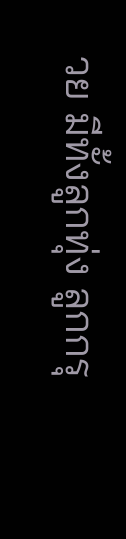วย มีทั้งลูกทุ่ง ลูกกรุ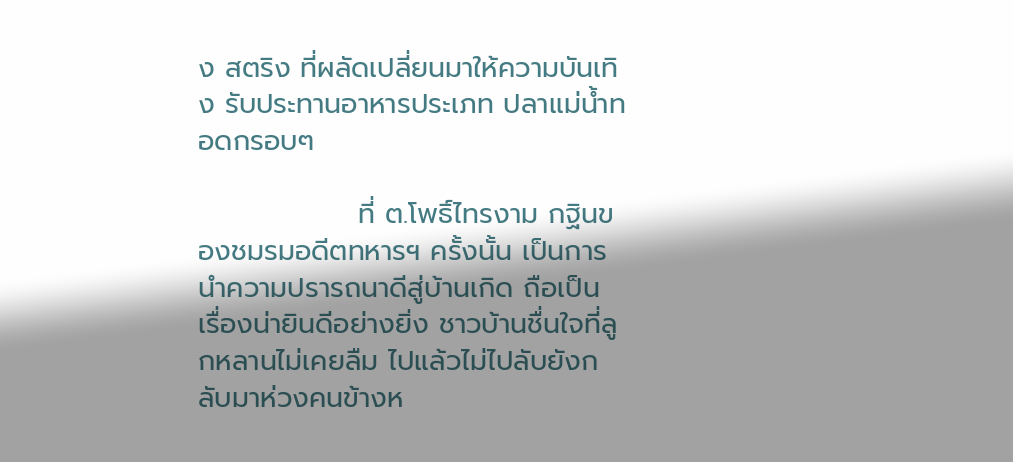ง สตริง ที่ผลัดเปลี่ยนมาให้ความบันเทิง รับประทานอาหารประเภท ปลาแม่น้ำทอดกรอบๆ

                ที่ ต.โพธิ์ไทรงาม กฐินของชมรมอดีตทหารฯ ครั้งนั้น เป็นการนำความปรารถนาดีสู่บ้านเกิด ถือเป็น เรื่องน่ายินดีอย่างยิ่ง ชาวบ้านชื่นใจที่ลูกหลานไม่เคยลืม ไปแล้วไม่ไปลับยังกลับมาห่วงคนข้างห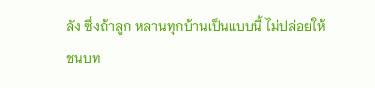ลัง ซึ่งถ้าลูก หลานทุกบ้านเป็นแบบนี้ ไม่ปล่อยให้ชนบท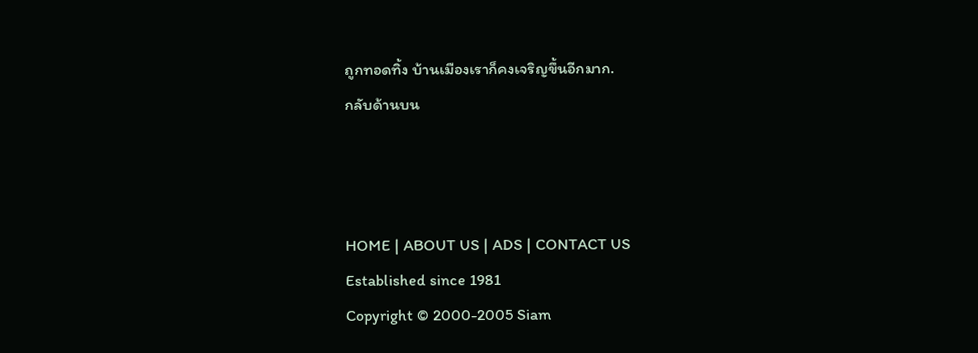ถูกทอดทิ้ง บ้านเมืองเราก็คงเจริญขึ้นอีกมาก.
กลับด้านบน



HOME | ABOUT US | ADS | CONTACT US
Established since 1981
Copyright © 2000-2005 Siam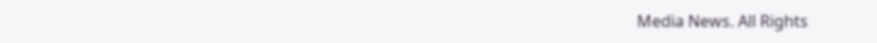Media News. All Rights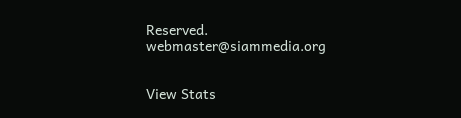Reserved.
webmaster@siammedia.org


View Stats